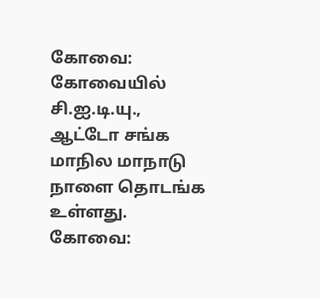கோவை: கோவையில் சி.ஐ.டி.யு., ஆட்டோ சங்க மாநில மாநாடு நாளை தொடங்க உள்ளது.
கோவை: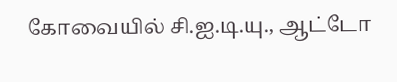கோவையில் சி.ஐ.டி.யு., ஆட்டோ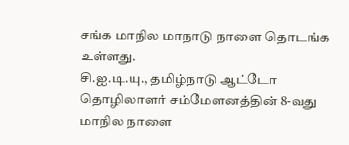சங்க மாநில மாநாடு நாளை தொடங்க உள்ளது.
சி.ஐ.டி.யு., தமிழ்நாடு ஆட்டோ தொழிலாளர் சம்மேளனத்தின் 8-வது மாநில நாளை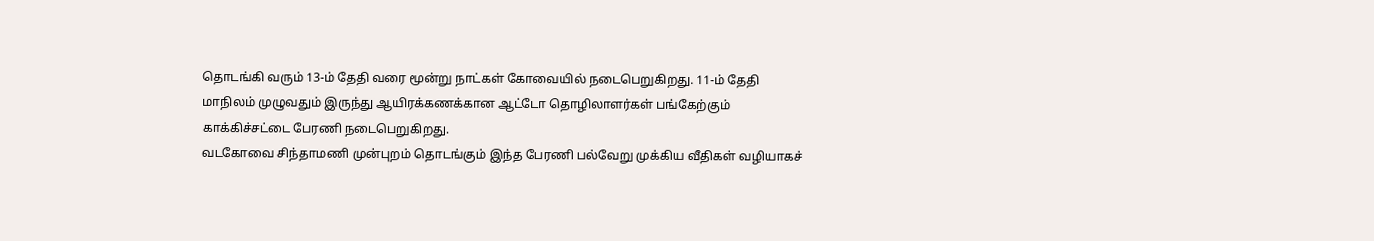தொடங்கி வரும் 13-ம் தேதி வரை மூன்று நாட்கள் கோவையில் நடைபெறுகிறது. 11-ம் தேதி மாநிலம் முழுவதும் இருந்து ஆயிரக்கணக்கான ஆட்டோ தொழிலாளர்கள் பங்கேற்கும் காக்கிச்சட்டை பேரணி நடைபெறுகிறது.
வடகோவை சிந்தாமணி முன்புறம் தொடங்கும் இந்த பேரணி பல்வேறு முக்கிய வீதிகள் வழியாகச்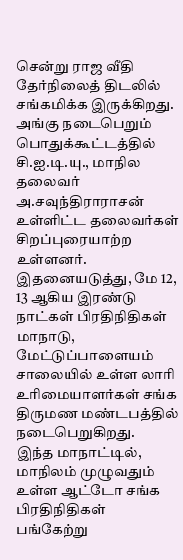சென்று ராஜ வீதி தேர்நிலைத் திடலில் சங்கமிக்க இருக்கிறது. அங்கு நடைபெறும் பொதுக்கூட்டத்தில் சி.ஐ.டி.யு., மாநில தலைவர் அ.சவுந்திராராசன் உள்ளிட்ட தலைவர்கள் சிறப்புரையாற்ற உள்ளனர். இதனையடுத்து, மே 12, 13 ஆகிய இரண்டு நாட்கள் பிரதிநிதிகள் மாநாடு, மேட்டுப்பாளையம் சாலையில் உள்ள லாரி உரிமையாளர்கள் சங்க திருமண மண்டபத்தில் நடைபெறுகிறது.
இந்த மாநாட்டில், மாநிலம் முழுவதும் உள்ள ஆட்டோ சங்க பிரதிநிதிகள் பங்கேற்று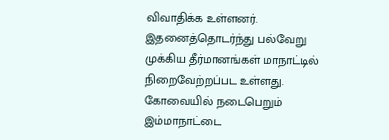விவாதிக்க உள்ளனர். இதனைத்தொடர்ந்து பல்வேறு முக்கிய தீர்மானங்கள் மாநாட்டில் நிறைவேற்றப்பட உள்ளது. கோவையில் நடைபெறும் இம்மாநாட்டை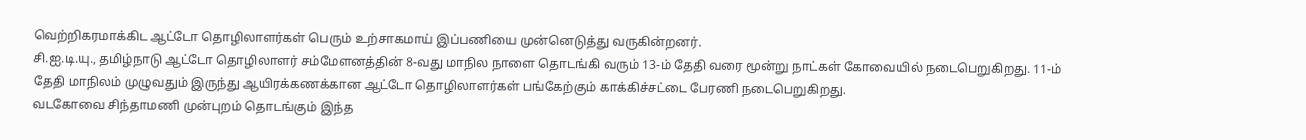வெற்றிகரமாக்கிட ஆட்டோ தொழிலாளர்கள் பெரும் உற்சாகமாய் இப்பணியை முன்னெடுத்து வருகின்றனர்.
சி.ஐ.டி.யு., தமிழ்நாடு ஆட்டோ தொழிலாளர் சம்மேளனத்தின் 8-வது மாநில நாளை தொடங்கி வரும் 13-ம் தேதி வரை மூன்று நாட்கள் கோவையில் நடைபெறுகிறது. 11-ம் தேதி மாநிலம் முழுவதும் இருந்து ஆயிரக்கணக்கான ஆட்டோ தொழிலாளர்கள் பங்கேற்கும் காக்கிச்சட்டை பேரணி நடைபெறுகிறது.
வடகோவை சிந்தாமணி முன்புறம் தொடங்கும் இந்த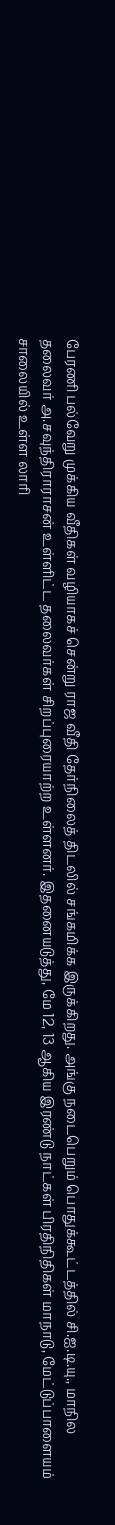பேரணி பல்வேறு முக்கிய வீதிகள் வழியாகச் சென்று ராஜ வீதி தேர்நிலைத் திடலில் சங்கமிக்க இருக்கிறது. அங்கு நடைபெறும் பொதுக்கூட்டத்தில் சி.ஐ.டி.யு., மாநில தலைவர் அ.சவுந்திராராசன் உள்ளிட்ட தலைவர்கள் சிறப்புரையாற்ற உள்ளனர். இதனையடுத்து, மே 12, 13 ஆகிய இரண்டு நாட்கள் பிரதிநிதிகள் மாநாடு, மேட்டுப்பாளையம் சாலையில் உள்ள லாரி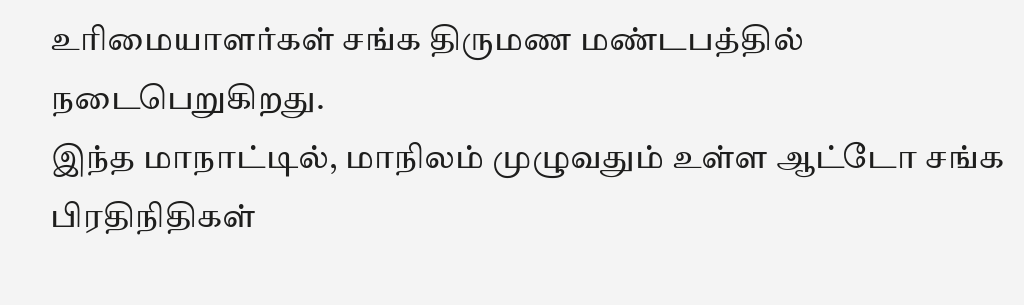உரிமையாளர்கள் சங்க திருமண மண்டபத்தில் நடைபெறுகிறது.
இந்த மாநாட்டில், மாநிலம் முழுவதும் உள்ள ஆட்டோ சங்க பிரதிநிதிகள்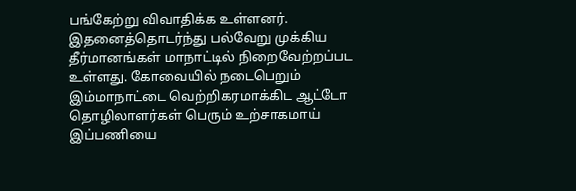பங்கேற்று விவாதிக்க உள்ளனர். இதனைத்தொடர்ந்து பல்வேறு முக்கிய தீர்மானங்கள் மாநாட்டில் நிறைவேற்றப்பட உள்ளது. கோவையில் நடைபெறும் இம்மாநாட்டை வெற்றிகரமாக்கிட ஆட்டோ தொழிலாளர்கள் பெரும் உற்சாகமாய் இப்பணியை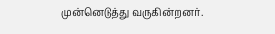முன்னெடுத்து வருகின்றனர்.